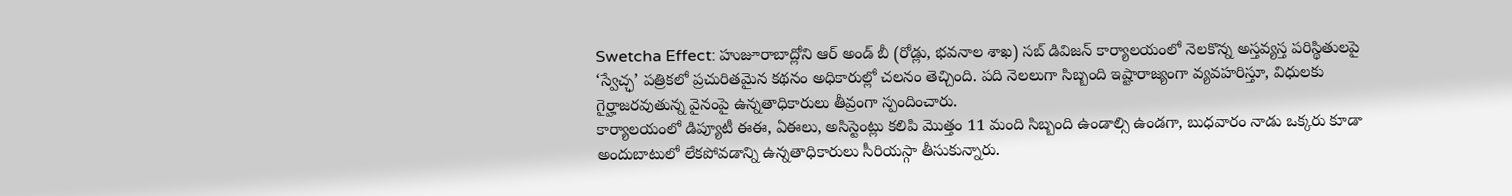Swetcha Effect: హుజూరాబాద్లోని ఆర్ అండ్ బీ (రోడ్లు, భవనాల శాఖ) సబ్ డివిజన్ కార్యాలయంలో నెలకొన్న అస్తవ్యస్త పరిస్థితులపై ‘స్వేచ్ఛ’ పత్రికలో ప్రచురితమైన కథనం అధికారుల్లో చలనం తెచ్చింది. పది నెలలుగా సిబ్బంది ఇష్టారాజ్యంగా వ్యవహరిస్తూ, విధులకు గైర్హాజరవుతున్న వైనంపై ఉన్నతాధికారులు తీవ్రంగా స్పందించారు.
కార్యాలయంలో డిప్యూటీ ఈఈ, ఏఈలు, అసిస్టెంట్లు కలిపి మొత్తం 11 మంది సిబ్బంది ఉండాల్సి ఉండగా, బుధవారం నాడు ఒక్కరు కూడా అందుబాటులో లేకపోవడాన్ని ఉన్నతాధికారులు సీరియస్గా తీసుకున్నారు.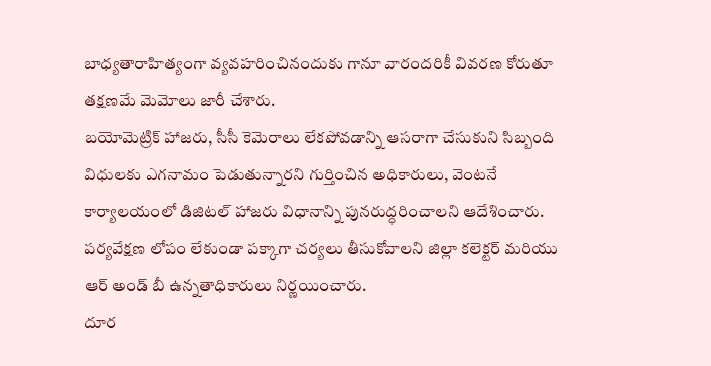బాధ్యతారాహిత్యంగా వ్యవహరించినందుకు గానూ వారందరికీ వివరణ కోరుతూ తక్షణమే మెమోలు జారీ చేశారు.
బయోమెట్రిక్ హాజరు, సీసీ కెమెరాలు లేకపోవడాన్ని ఆసరాగా చేసుకుని సిబ్బంది విధులకు ఎగనామం పెడుతున్నారని గుర్తించిన అధికారులు, వెంటనే కార్యాలయంలో డిజిటల్ హాజరు విధానాన్ని పునరుద్ధరించాలని ఆదేశించారు. పర్యవేక్షణ లోపం లేకుండా పక్కాగా చర్యలు తీసుకోవాలని జిల్లా కలెక్టర్ మరియు ఆర్ అండ్ బీ ఉన్నతాధికారులు నిర్ణయించారు.
దూర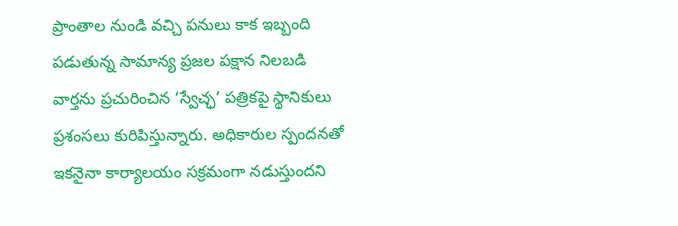ప్రాంతాల నుండి వచ్చి పనులు కాక ఇబ్బంది పడుతున్న సామాన్య ప్రజల పక్షాన నిలబడి వార్తను ప్రచురించిన ‘స్వేచ్ఛ’ పత్రికపై స్థానికులు ప్రశంసలు కురిపిస్తున్నారు. అధికారుల స్పందనతో ఇకనైనా కార్యాలయం సక్రమంగా నడుస్తుందని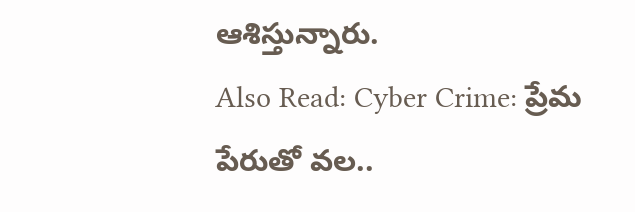ఆశిస్తున్నారు.
Also Read: Cyber Crime: ప్రేమ పేరుతో వల..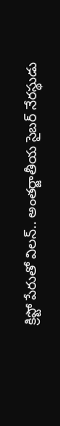క్రిప్టో పేరుతో విలన్.. అంతర్జాతీయ సైబర్ నేరస్థుడు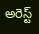అరెస్ట్